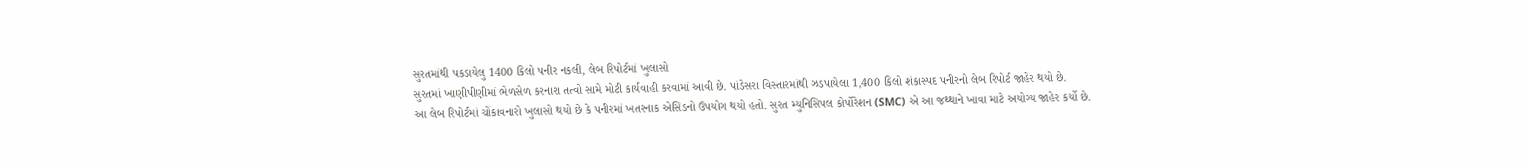સુરતમાંથી પકડાયેલુ 1400 કિલો પનીર નકલી, લેબ રિપોર્ટમાં ખુલાસો
સુરતમાં ખાણીપીણીમાં ભેળસેળ કરનારા તત્વો સામે મોટી કાર્યવાહી કરવામાં આવી છે. પાંડેસરા વિસ્તારમાંથી ઝડપાયેલા 1,400 કિલો શંકાસ્પદ પનીરનો લેબ રિપોર્ટ જાહેર થયો છે.
આ લેબ રિપોર્ટમાં ચોંકાવનારો ખુલાસો થયો છે કે પનીરમાં ખતરનાક એસિડનો ઉપયોગ થયો હતો. સુરત મ્યુનિસિપલ કોર્પોરેશન (SMC) એ આ જથ્થાને ખાવા માટે અયોગ્ય જાહેર કર્યો છે.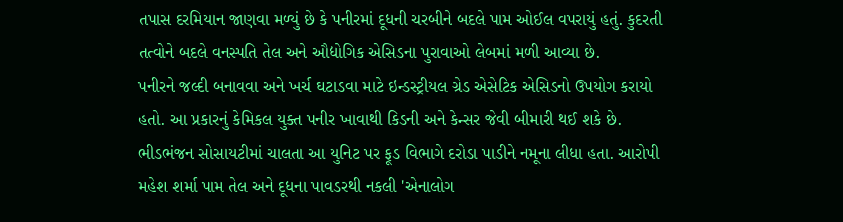તપાસ દરમિયાન જાણવા મળ્યું છે કે પનીરમાં દૂધની ચરબીને બદલે પામ ઓઈલ વપરાયું હતું. કુદરતી તત્વોને બદલે વનસ્પતિ તેલ અને ઔદ્યોગિક એસિડના પુરાવાઓ લેબમાં મળી આવ્યા છે.
પનીરને જલ્દી બનાવવા અને ખર્ચ ઘટાડવા માટે ઇન્ડસ્ટ્રીયલ ગ્રેડ એસેટિક એસિડનો ઉપયોગ કરાયો હતો. આ પ્રકારનું કેમિકલ યુક્ત પનીર ખાવાથી કિડની અને કેન્સર જેવી બીમારી થઈ શકે છે.
ભીડભંજન સોસાયટીમાં ચાલતા આ યુનિટ પર ફૂડ વિભાગે દરોડા પાડીને નમૂના લીધા હતા. આરોપી મહેશ શર્મા પામ તેલ અને દૂધના પાવડરથી નકલી 'એનાલોગ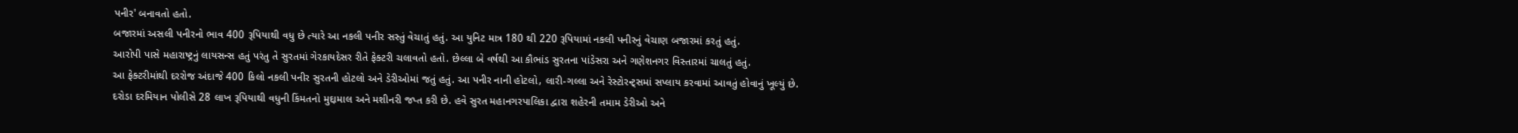પનીર' બનાવતો હતો.
બજારમાં અસલી પનીરનો ભાવ 400 રૂપિયાથી વધુ છે ત્યારે આ નકલી પનીર સસ્તું વેચાતું હતું. આ યુનિટ માત્ર 180 થી 220 રૂપિયામાં નકલી પનીરનું વેચાણ બજારમાં કરતું હતું.
આરોપી પાસે મહારાષ્ટ્રનું લાયસન્સ હતું પરંતુ તે સુરતમાં ગેરકાયદેસર રીતે ફેક્ટરી ચલાવતો હતો. છેલ્લા બે વર્ષથી આ કૌભાંડ સુરતના પાંડેસરા અને ગણેશનગર વિસ્તારમાં ચાલતું હતું.
આ ફેક્ટરીમાંથી દરરોજ અંદાજે 400 કિલો નકલી પનીર સુરતની હોટલો અને ડેરીઓમાં જતું હતું. આ પનીર નાની હોટલો, લારી-ગલ્લા અને રેસ્ટોરન્ટ્સમાં સપ્લાય કરવામાં આવતું હોવાનું ખૂલ્યું છે.
દરોડા દરમિયાન પોલીસે 28 લાખ રૂપિયાથી વધુની કિંમતનો મુદ્દામાલ અને મશીનરી જપ્ત કરી છે. હવે સુરત મહાનગરપાલિકા દ્વારા શહેરની તમામ ડેરીઓ અને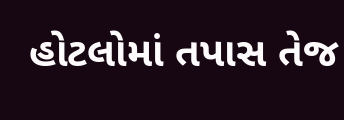હોટલોમાં તપાસ તેજ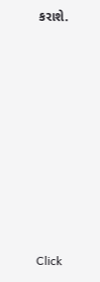કરાશે.












Click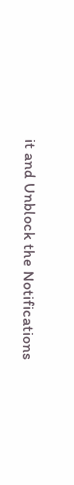it and Unblock the Notifications